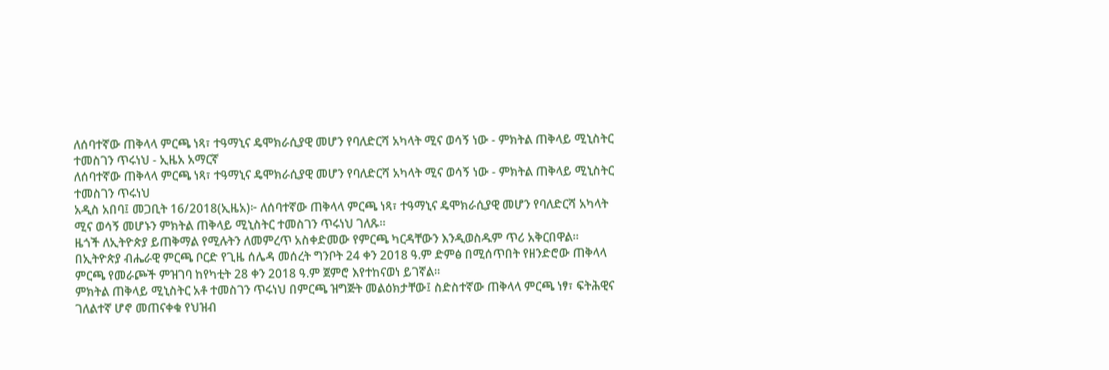ለሰባተኛው ጠቅላላ ምርጫ ነጻ፣ ተዓማኒና ዴሞክራሲያዊ መሆን የባለድርሻ አካላት ሚና ወሳኝ ነው - ምክትል ጠቅላይ ሚኒስትር ተመስገን ጥሩነህ - ኢዜአ አማርኛ
ለሰባተኛው ጠቅላላ ምርጫ ነጻ፣ ተዓማኒና ዴሞክራሲያዊ መሆን የባለድርሻ አካላት ሚና ወሳኝ ነው - ምክትል ጠቅላይ ሚኒስትር ተመስገን ጥሩነህ
አዲስ አበባ፤ መጋቢት 16/2018(ኢዜአ)፦ ለሰባተኛው ጠቅላላ ምርጫ ነጻ፣ ተዓማኒና ዴሞክራሲያዊ መሆን የባለድርሻ አካላት ሚና ወሳኝ መሆኑን ምክትል ጠቅላይ ሚኒስትር ተመስገን ጥሩነህ ገለጹ።
ዜጎች ለኢትዮጵያ ይጠቅማል የሚሉትን ለመምረጥ አስቀድመው የምርጫ ካርዳቸውን እንዲወስዱም ጥሪ አቅርበዋል።
በኢትዮጵያ ብሔራዊ ምርጫ ቦርድ የጊዜ ሰሌዳ መሰረት ግንቦት 24 ቀን 2018 ዓ.ም ድምፅ በሚሰጥበት የዘንድሮው ጠቅላላ ምርጫ የመራጮች ምዝገባ ከየካቲት 28 ቀን 2018 ዓ.ም ጀምሮ እየተከናወነ ይገኛል።
ምክትል ጠቅላይ ሚኒስትር አቶ ተመስገን ጥሩነህ በምርጫ ዝግጅት መልዕክታቸው፤ ስድስተኛው ጠቅላላ ምርጫ ነፃ፣ ፍትሕዊና ገለልተኛ ሆኖ መጠናቀቁ የህዝብ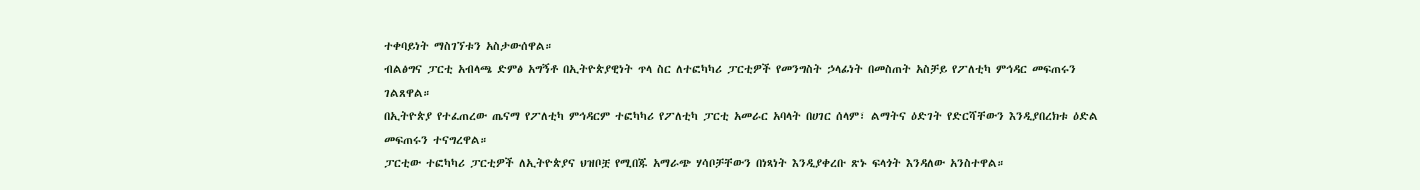ተቀባይነት ማስገኘቱን አስታውሰዋል።
ብልፅግና ፓርቲ አብላጫ ድምፅ አግኝቶ በኢትዮጵያዊነት ጥላ ስር ለተፎካካሪ ፓርቲዎች የመንግስት ኃላፊነት በመስጠት አስቻይ የፖለቲካ ምኅዳር መፍጠሩን ገልጸዋል።
በኢትዮጵያ የተፈጠረው ጤናማ የፖለቲካ ምኅዳርም ተፎካካሪ የፖለቲካ ፓርቲ አመራር አባላት በሀገር ሰላም፣ ልማትና ዕድገት የድርሻቸውን እንዲያበረክቱ ዕድል መፍጠሩን ተናግረዋል።
ፓርቲው ተፎካካሪ ፓርቲዎች ለኢትዮጵያና ህዝቦቿ የሚበጁ አማራጭ ሃሳቦቻቸውን በነጻነት እንዲያቀረቡ ጽኑ ፍላጎት እንዳለው አንስተዋል።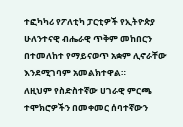ተፎካካሪ የፖለቲካ ፓርቲዎች የኢትዮጵያ ሁለንተናዊ ብሔራዊ ጥቅም መከበርን በተመለከተ የማይናወጥ አቋም ሊኖራቸው እንደሚገባም አመልክተዋል።
ለዚህም የስድስተኛው ሀገራዊ ምርጫ ተሞክሮዎችን በመቀመር ሰባተኛውን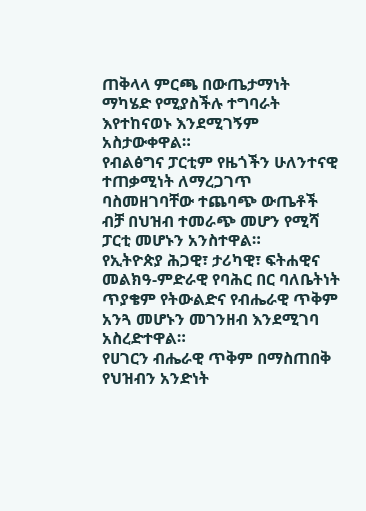ጠቅላላ ምርጫ በውጤታማነት ማካሄድ የሚያስችሉ ተግባራት እየተከናወኑ እንደሚገኝም አስታውቀዋል።
የብልፅግና ፓርቲም የዜጎችን ሁለንተናዊ ተጠቃሚነት ለማረጋገጥ ባስመዘገባቸው ተጨባጭ ውጤቶች ብቻ በህዝብ ተመራጭ መሆን የሚሻ ፓርቲ መሆኑን አንስተዋል።
የኢትዮጵያ ሕጋዊ፣ ታሪካዊ፣ ፍትሐዊና መልክዓ-ምድራዊ የባሕር በር ባለቤትነት ጥያቄም የትውልድና የብሔራዊ ጥቅም አንጓ መሆኑን መገንዘብ እንደሚገባ አስረድተዋል።
የሀገርን ብሔራዊ ጥቅም በማስጠበቅ የህዝብን አንድነት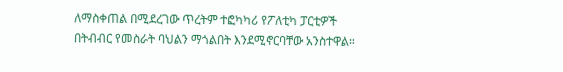ለማስቀጠል በሚደረገው ጥረትም ተፎካካሪ የፖለቲካ ፓርቲዎች በትብብር የመስራት ባህልን ማጎልበት እንደሚኖርባቸው አንስተዋል።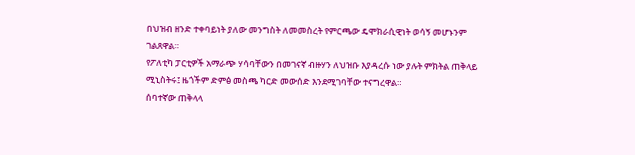በህዝብ ዘንድ ተቀባይነት ያለው መንግስት ለመመስረት የምርጫው ዴሞክራሲዊነት ወሳኝ መሆኑንም ገልጸዋል።
የፖለቲካ ፓርቲዎች አማራጭ ሃሳባቸውን በመገናኛ ብዙሃን ለህዝቡ እያዳረሱ ነው ያሉት ምክትል ጠቅላይ ሚኒስትሩ፤ ዜጎችም ድምፅ መስጫ ካርድ መውሰድ እንደሚገባቸው ተናግረዋል።
ሰባተኛው ጠቅላላ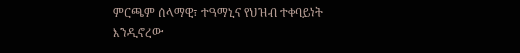ምርጫም ሰላማዊ፣ ተዓማኒና የህዝብ ተቀባይነት እንዲኖረው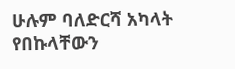ሁሉም ባለድርሻ አካላት የበኩላቸውን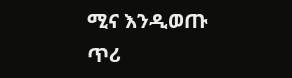ሚና እንዲወጡ ጥሪ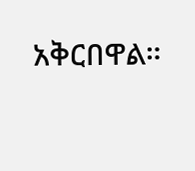አቅርበዋል።